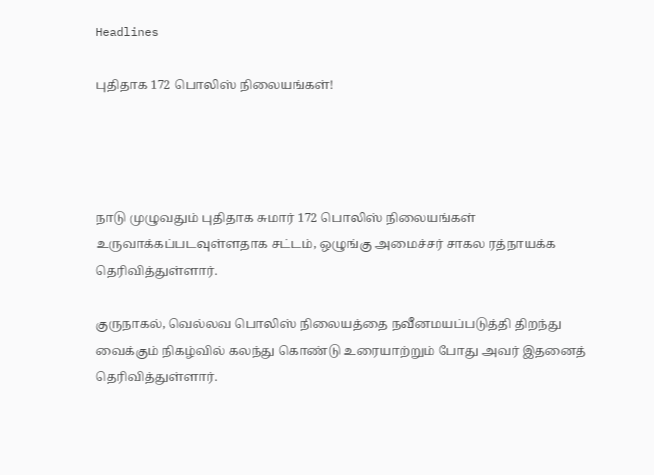Headlines

புதிதாக 172 பொலிஸ் நிலையங்கள்!




நாடு முழுவதும் புதிதாக சுமார் 172 பொலிஸ் நிலையங்கள் உருவாக்கப்படவுள்ளதாக சட்டம், ஒழுங்கு அமைச்சர் சாகல ரத்நாயக்க தெரிவித்துள்ளார்.

குருநாகல், வெல்லவ பொலிஸ் நிலையத்தை நவீனமயப்படுத்தி திறந்து வைக்கும் நிகழ்வில் கலந்து கொண்டு உரையாற்றும் போது அவர் இதனைத் தெரிவித்துள்ளார்.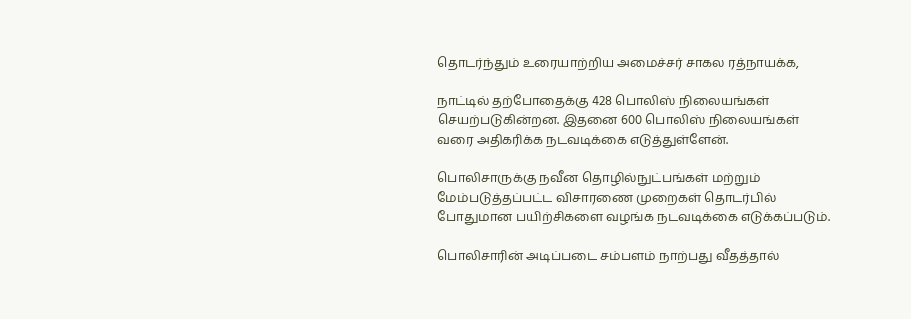தொடர்ந்தும் உரையாற்றிய அமைச்சர் சாகல ரத்நாயக்க,

நாட்டில் தற்போதைக்கு 428 பொலிஸ் நிலையங்கள் செயற்படுகின்றன. இதனை 600 பொலிஸ் நிலையங்கள் வரை அதிகரிக்க நடவடிக்கை எடுத்துள்ளேன்.

பொலிசாருக்கு நவீன தொழில்நுட்பங்கள் மற்றும் மேம்படுத்தப்பட்ட விசாரணை முறைகள் தொடர்பில் போதுமான பயிற்சிகளை வழங்க நடவடிக்கை எடுக்கப்படும்.

பொலிசாரின் அடிப்படை சம்பளம் நாற்பது வீதத்தால்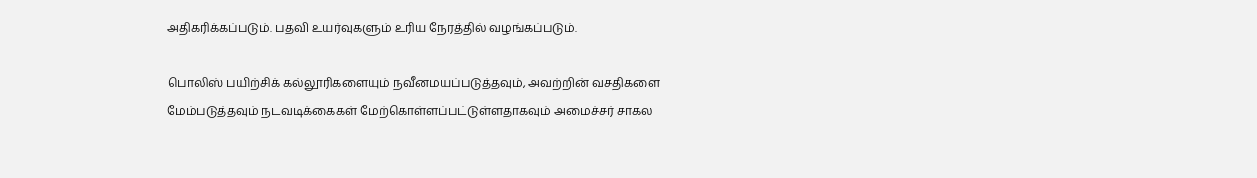அதிகரிக்கப்படும். பதவி உயர்வுகளும் உரிய நேரத்தில் வழங்கப்படும்.

பொலிஸ் பயிற்சிக் கல்லூரிகளையும் நவீனமயப்படுத்தவும், அவற்றின் வசதிகளை மேம்படுத்தவும் நடவடிக்கைகள் மேற்கொள்ளப்பட்டுள்ளதாகவும் அமைச்சர் சாகல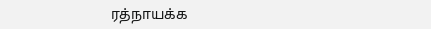ரத்நாயக்க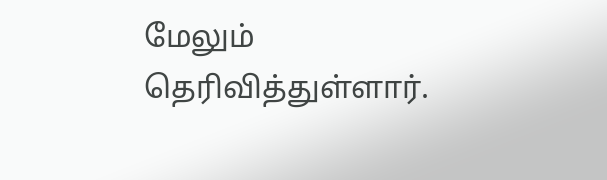மேலும் தெரிவித்துள்ளார்.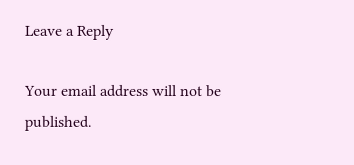Leave a Reply

Your email address will not be published.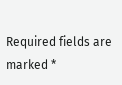Required fields are marked *